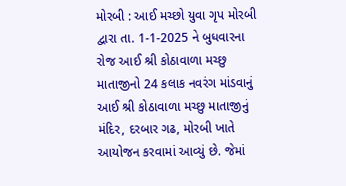મોરબી : આઈ મચ્છો યુવા ગૃપ મોરબી દ્વારા તા. 1-1-2025 ને બુધવારના રોજ આઈ શ્રી કોઠાવાળા મચ્છુ માતાજીનો 24 કલાક નવરંગ માંડવાનું આઈ શ્રી કોઠાવાળા મચ્છુ માતાજીનું મંદિર, દરબાર ગઢ, મોરબી ખાતે આયોજન કરવામાં આવ્યું છે. જેમાં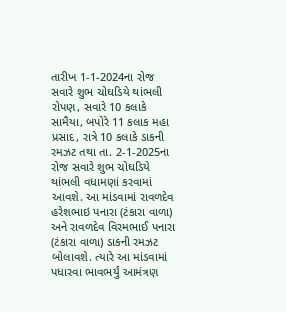તારીખ 1-1-2024ના રોજ સવારે શુભ ચોઘડિયે થાંભલી રોપણ, સવારે 10 કલાકે સામૈયા, બપોરે 11 કલાક મહા પ્રસાદ, રાત્રે 10 કલાકે ડાકની રમઝટ તથા તા. 2-1-2025ના રોજ સવારે શુભ ચોઘડિયે થાંભલી વધામણાં કરવામાં આવશે. આ માંડવામાં રાવળદેવ હરેશભાઇ પનારા (ટંકારા વાળા) અને રાવળદેવ વિરમભાઈ પનારા (ટંકારા વાળા) ડાકની રમઝટ બોલાવશે. ત્યારે આ માંડવામાં પધારવા ભાવભર્યું આમંત્રણ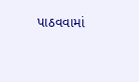પાઠવવામાં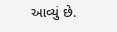આવ્યું છે.